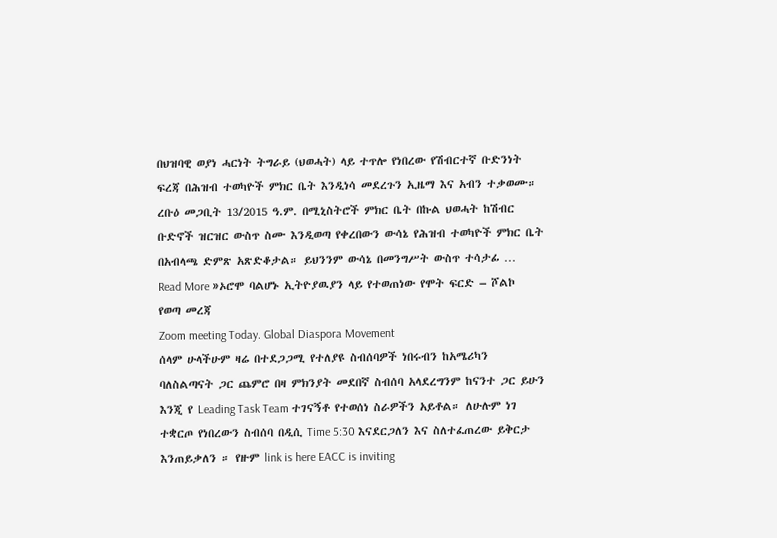በህዝባዊ ወያነ ሓርነት ትግራይ (ህወሓት) ላይ ተጥሎ የነበረው የሽብርተኛ ቡድንነት ፍረጃ በሕዝብ ተወካዮች ምክር ቤት እንዲነሳ መደረጉን ኢዜማ እና አብን ተቃወሙ። ረቡዕ መጋቢት 13/2015 ዓ.ም. በሚኒስትሮች ምክር ቤት በኩል ህወሓት ከሽብር ቡድኖች ዝርዝር ውስጥ ስሙ እንዲወጣ የቀረበውን ውሳኔ የሕዝብ ተወካዮች ምክር ቤት በአብላጫ ድምጽ አጽድቆታል። ይህንንም ውሳኔ በመንግሥት ውስጥ ተሳታፊ …
Read More »ኦሮሞ ባልሆኑ ኢትዮያዉያን ላይ የተወጠነው የሞት ፍርድ – ሾልኮ የወጣ መረጃ
Zoom meeting Today. Global Diaspora Movement
ሰላም ሁላችሁም ዛሬ በተደጋጋሚ የተለያዩ ስብሰባዎች ነበሩብን ከአሜሪካን ባለስልጣናት ጋር ጨምሮ በዛ ምክንያት መደበኛ ስብሰባ አላደረግንም ከናንተ ጋር ይሁን እንጂ የ Leading Task Team ተገናኝቶ የተወሰነ ስራዎችን አይቶል። ለሁሉም ነገ ተቋርጦ የነበረውን ስብሰባ በዲሲ Time 5:30 እናደርጋለን እና ስለተፈጠረው ይቅርታ እንጠይቃለን ። የዙም link is here EACC is inviting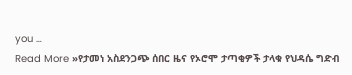you …
Read More »የታመነ አስደንጋጭ ሰበር ዜና የኦሮሞ ታጣቂዎች ታላቁ የህዳሴ ግድብ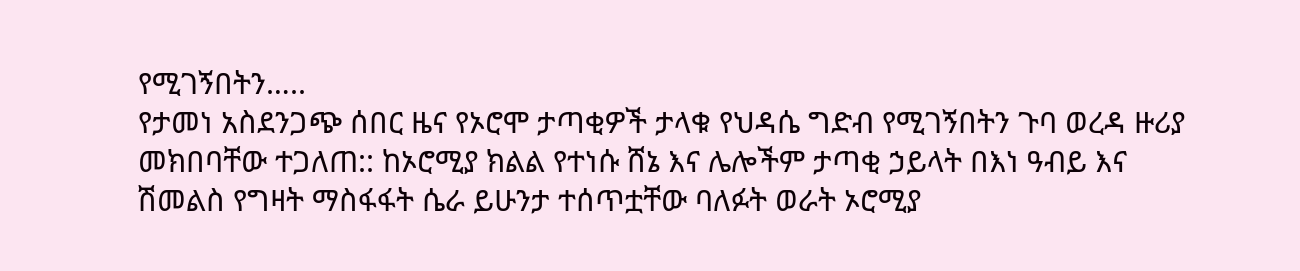የሚገኝበትን…..
የታመነ አስደንጋጭ ሰበር ዜና የኦሮሞ ታጣቂዎች ታላቁ የህዳሴ ግድብ የሚገኝበትን ጉባ ወረዳ ዙሪያ መክበባቸው ተጋለጠ:: ከኦሮሚያ ክልል የተነሱ ሸኔ እና ሌሎችም ታጣቂ ኃይላት በእነ ዓብይ እና ሽመልስ የግዛት ማስፋፋት ሴራ ይሁንታ ተሰጥቷቸው ባለፉት ወራት ኦሮሚያ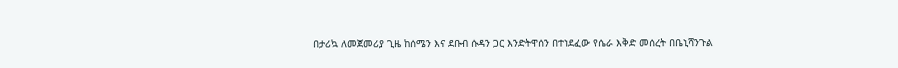በታሪኳ ለመጀመሪያ ጊዜ ከሰሜን እና ደቡብ ሱዳን ጋር እንድትዋሰን በተነደፈው የሴራ እቅድ መሰረት በቤኒሻንጉል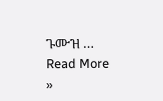ጉሙዝ …
Read More »